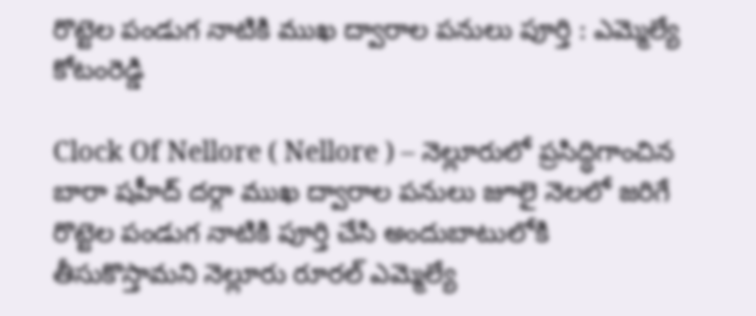రొట్టెల పండుగ నాటికి ముఖ ద్వారాల పనులు పూర్తి : ఎమ్మెల్యే కోటంరెడ్డి

Clock Of Nellore ( Nellore ) – నెల్లూరులో ప్రసిద్ధిగాంచిన బారా షహీద్ దర్గా ముఖ ద్వారాల పనులు జూలై నెలలో జరిగే రొట్టెల పండుగ నాటికి పూర్తి చేసి అందుబాటులోకి తీసుకొస్తామని నెల్లూరు రూరల్ ఎమ్మెల్యే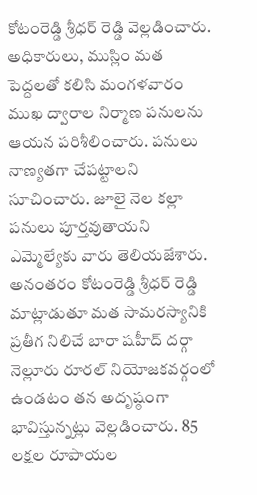కోటంరెడ్డి శ్రీధర్ రెడ్డి వెల్లడించారు. అధికారులు, ముస్లిం మత పెద్దలతో కలిసి మంగళవారం ముఖ ద్వారాల నిర్మాణ పనులను ఆయన పరిశీలించారు. పనులు నాణ్యతగా చేపట్టాలని సూచించారు. జూలై నెల కల్లా పనులు పూర్తవుతాయని ఎమ్మెల్యేకు వారు తెలియజేశారు. అనంతరం కోటంరెడ్డి శ్రీధర్ రెడ్డి మాట్లాడుతూ మత సామరస్యానికి ప్రతీగ నిలిచే బారా షహీద్ దర్గా నెల్లూరు రూరల్ నియోజకవర్గంలో ఉండటం తన అదృష్ఠంగా భావిస్తున్నట్లు వెల్లడించారు. 85 లక్షల రూపాయల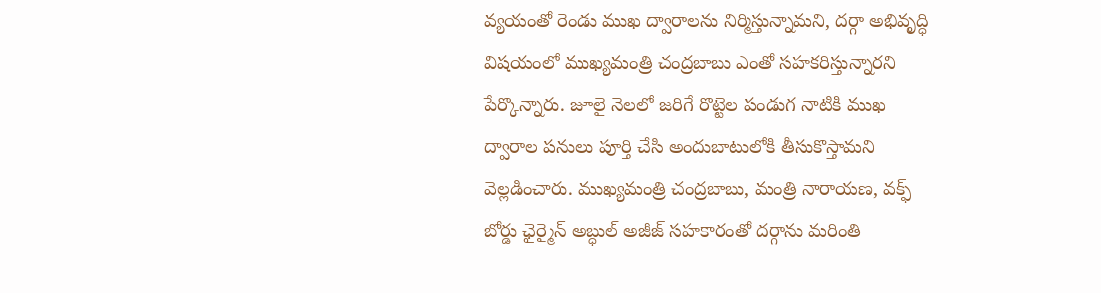వ్యయంతో రెండు ముఖ ద్వారాలను నిర్మిస్తున్నామని, దర్గా అభివృద్ధి విషయంలో ముఖ్యమంత్రి చంద్రబాబు ఎంతో సహకరిస్తున్నారని పేర్కొన్నారు. జూలై నెలలో జరిగే రొట్టెల పండుగ నాటికి ముఖ ద్వారాల పనులు పూర్తి చేసి అందుబాటులోకి తీసుకొస్తామని వెల్లడించారు. ముఖ్యమంత్రి చంద్రబాబు, మంత్రి నారాయణ, వక్ఫ్ బోర్డు ఛైర్మైన్ అబ్ధుల్ అజీజ్ సహకారంతో దర్గాను మరింతి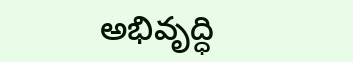అభివృద్ధి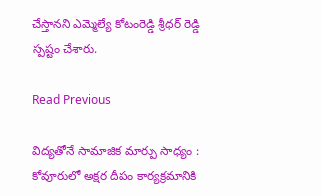చేస్తానని ఎమ్మెల్యే కోటంరెడ్డి శ్రీధర్ రెడ్డి స్పష్టం చేశారు.

Read Previous

విద్యతోనే సామాజిక మార్పు సాధ్యం : కోవూరులో అక్షర దీపం కార్యక్రమానికి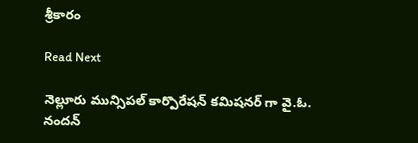శ్రీకారం

Read Next

నెల్లూరు మున్సిపల్ కార్పొరేషన్ కమిషనర్ గా వై.ఓ. నందన్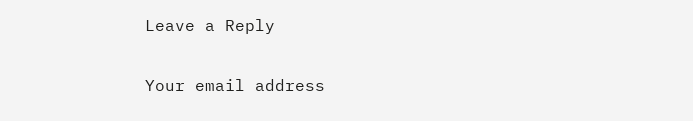Leave a Reply

Your email address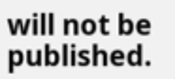will not be published.